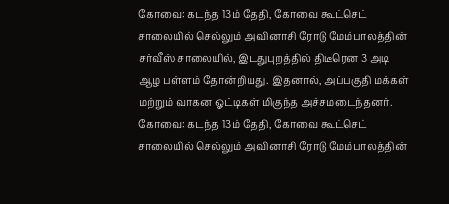கோவை: கடந்த 13ம் தேதி, கோவை கூட்செட் சாலையில் செல்லும் அவினாசி ரோடு மேம்பாலத்தின் சர்வீஸ் சாலையில், இடதுபுறத்தில் திடீரென 3 அடி ஆழ பள்ளம் தோன்றியது. இதனால், அப்பகுதி மக்கள் மற்றும் வாகன ஓட்டிகள் மிகுந்த அச்சமடைந்தனர்.
கோவை: கடந்த 13ம் தேதி, கோவை கூட்செட் சாலையில் செல்லும் அவினாசி ரோடு மேம்பாலத்தின்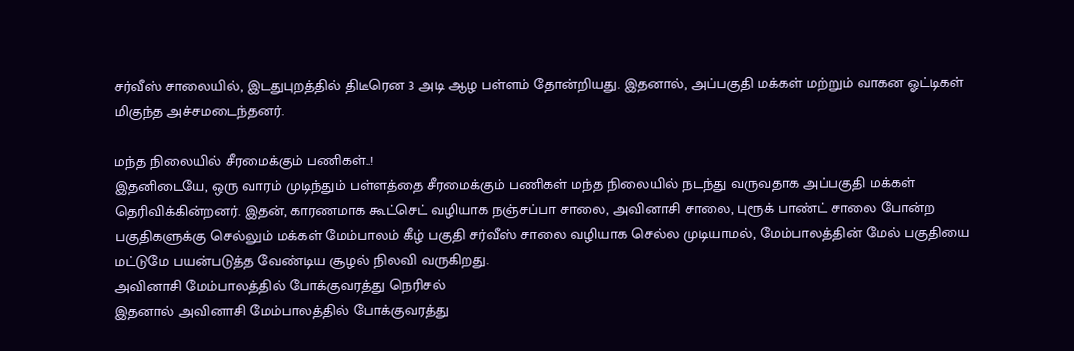சர்வீஸ் சாலையில், இடதுபுறத்தில் திடீரென 3 அடி ஆழ பள்ளம் தோன்றியது. இதனால், அப்பகுதி மக்கள் மற்றும் வாகன ஓட்டிகள் மிகுந்த அச்சமடைந்தனர்.

மந்த நிலையில் சீரமைக்கும் பணிகள்..!
இதனிடையே, ஒரு வாரம் முடிந்தும் பள்ளத்தை சீரமைக்கும் பணிகள் மந்த நிலையில் நடந்து வருவதாக அப்பகுதி மக்கள் தெரிவிக்கின்றனர். இதன், காரணமாக கூட்செட் வழியாக நஞ்சப்பா சாலை, அவினாசி சாலை, புரூக் பாண்ட் சாலை போன்ற பகுதிகளுக்கு செல்லும் மக்கள் மேம்பாலம் கீழ் பகுதி சர்வீஸ் சாலை வழியாக செல்ல முடியாமல், மேம்பாலத்தின் மேல் பகுதியை மட்டுமே பயன்படுத்த வேண்டிய சூழல் நிலவி வருகிறது.
அவினாசி மேம்பாலத்தில் போக்குவரத்து நெரிசல்
இதனால் அவினாசி மேம்பாலத்தில் போக்குவரத்து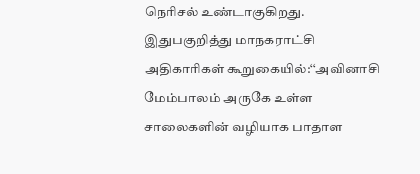நெரிசல் உண்டாகுகிறது.
இதுபகுறித்து மாநகராட்சி அதிகாரிகள் கூறுகையில்:‘‘அவினாசி மேம்பாலம் அருகே உள்ள சாலைகளின் வழியாக பாதாள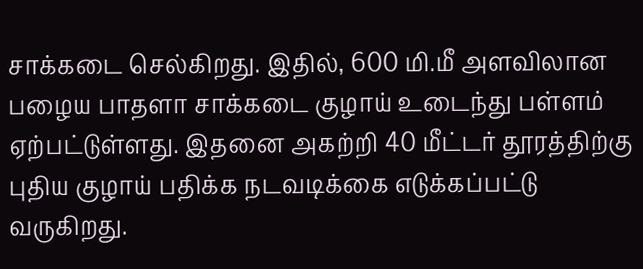சாக்கடை செல்கிறது. இதில், 600 மி.மீ அளவிலான பழைய பாதளா சாக்கடை குழாய் உடைந்து பள்ளம் ஏற்பட்டுள்ளது. இதனை அகற்றி 40 மீட்டர் தூரத்திற்கு புதிய குழாய் பதிக்க நடவடிக்கை எடுக்கப்பட்டு வருகிறது.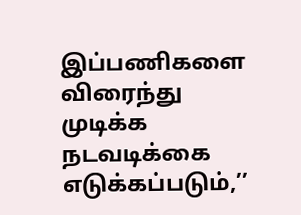இப்பணிகளை விரைந்து முடிக்க நடவடிக்கை எடுக்கப்படும்,’’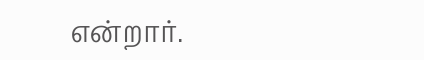என்றார்.